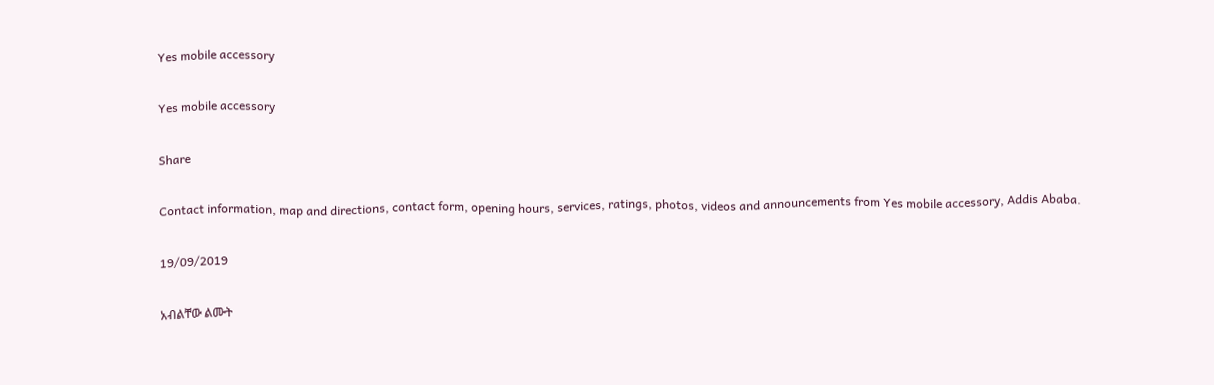Yes mobile accessory

Yes mobile accessory

Share

Contact information, map and directions, contact form, opening hours, services, ratings, photos, videos and announcements from Yes mobile accessory, Addis Ababa.

19/09/2019

አብልቸው ልሙት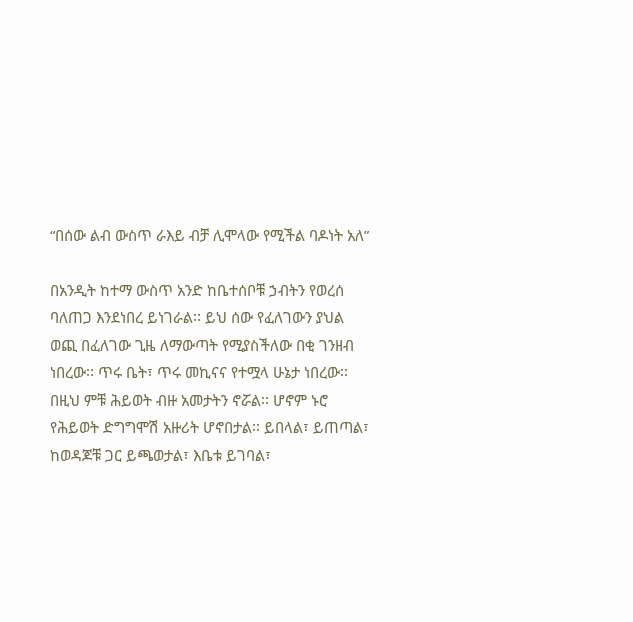“በሰው ልብ ውስጥ ራእይ ብቻ ሊሞላው የሚችል ባዶነት አለ”

በአንዲት ከተማ ውስጥ አንድ ከቤተሰቦቹ ኃብትን የወረሰ ባለጠጋ እንደነበረ ይነገራል፡፡ ይህ ሰው የፈለገውን ያህል ወጪ በፈለገው ጊዜ ለማውጣት የሚያስችለው በቂ ገንዘብ ነበረው፡፡ ጥሩ ቤት፣ ጥሩ መኪናና የተሟላ ሁኔታ ነበረው፡፡ በዚህ ምቹ ሕይወት ብዙ አመታትን ኖሯል፡፡ ሆኖም ኑሮ የሕይወት ድግግሞሽ አዙሪት ሆኖበታል፡፡ ይበላል፣ ይጠጣል፣ ከወዳጆቹ ጋር ይጫወታል፣ እቤቱ ይገባል፣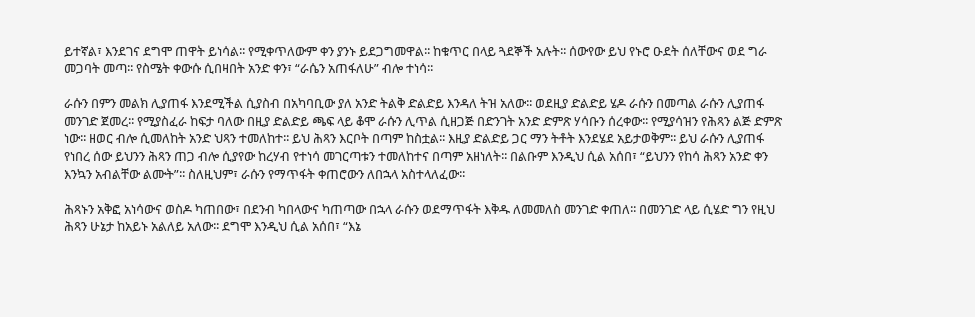ይተኛል፣ እንደገና ደግሞ ጠዋት ይነሳል፡፡ የሚቀጥለውም ቀን ያንኑ ይደጋግመዋል፡፡ ከቁጥር በላይ ጓደኞች አሉት፡፡ ሰውየው ይህ የኑሮ ዑደት ሰለቸውና ወደ ግራ መጋባት መጣ፡፡ የስሜት ቀውሱ ሲበዛበት አንድ ቀን፣ “ራሴን አጠፋለሁ” ብሎ ተነሳ፡፡

ራሱን በምን መልክ ሊያጠፋ እንደሚችል ሲያስብ በአካባቢው ያለ አንድ ትልቅ ድልድይ እንዳለ ትዝ አለው፡፡ ወደዚያ ድልድይ ሄዶ ራሱን በመጣል ራሱን ሊያጠፋ መንገድ ጀመረ፡፡ የሚያስፈራ ከፍታ ባለው በዚያ ድልድይ ጫፍ ላይ ቆሞ ራሱን ሊጥል ሲዘጋጅ በድንገት አንድ ድምጽ ሃሳቡን ሰረቀው፡፡ የሚያሳዝን የሕጻን ልጅ ድምጽ ነው፡፡ ዘወር ብሎ ሲመለከት አንድ ህጻን ተመለከተ፡፡ ይህ ሕጻን እርቦት በጣም ከስቷል፡፡ እዚያ ድልድይ ጋር ማን ትቶት እንደሄደ አይታወቅም፡፡ ይህ ራሱን ሊያጠፋ የነበረ ሰው ይህንን ሕጻን ጠጋ ብሎ ሲያየው ከረሃብ የተነሳ መገርጣቱን ተመለከተና በጣም አዘነለት፡፡ በልቡም እንዲህ ሲል አሰበ፣ “ይህንን የከሳ ሕጻን አንድ ቀን እንኳን አብልቸው ልሙት”፡፡ ስለዚህም፣ ራሱን የማጥፋት ቀጠሮውን ለበኋላ አስተላለፈው፡፡

ሕጻኑን አቅፎ አነሳውና ወስዶ ካጠበው፣ በደንብ ካበላውና ካጠጣው በኋላ ራሱን ወደማጥፋት እቅዱ ለመመለስ መንገድ ቀጠለ፡፡ በመንገድ ላይ ሲሄድ ግን የዚህ ሕጻን ሁኔታ ከአይኑ አልለይ አለው፡፡ ደግሞ እንዲህ ሲል አሰበ፣ “እኔ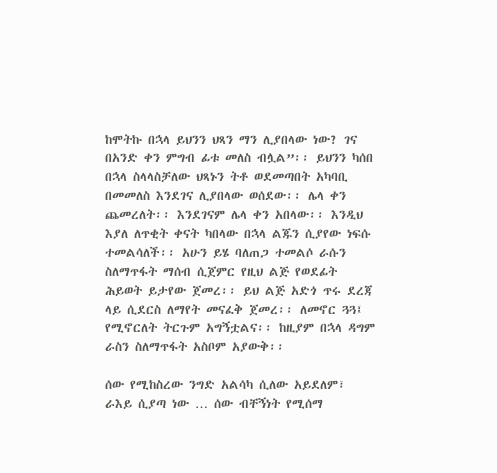ከሞትኩ በኋላ ይህንን ህጻን ማን ሊያበላው ነው? ገና በአንድ ቀን ምግብ ፊቱ መለስ ብሏል”፡፡ ይህንን ካሰበ በኋላ ስላላስቻለው ህጻኑን ትቶ ወደመጣበት አካባቢ በመመለስ እንደገና ሊያበላው ወሰደው፡፡ ሌላ ቀን ጨመረለት፡፡ እንደገናም ሌላ ቀን አበላው፡፡ እንዲህ እያለ ለጥቂት ቀናት ካበላው በኋላ ልጁን ሲያየው ነፍሱ ተመልሳለች፡፡ አሁን ይሄ ባለጠጋ ተመልሶ ራሱን ስለማጥፋት ማሰብ ሲጀምር የዚህ ልጅ የወደፊት ሕይወት ይታየው ጀመረ፡፡ ይህ ልጅ አድጎ ጥሩ ደረጃ ላይ ሲደርስ ለማየት መናፈቅ ጀመረ፡፡ ለመኖር ጓጓ፤ የሚኖርለት ትርጉም አግኝቷልና፡፡ ከዚያም በኋላ ዳግም ራስን ስለማጥፋት አስቦም አያውቅ፡፡

ሰው የሚከስረው ንግድ አልሳካ ሲለው አይደለም፣ ራእይ ሲያጣ ነው … ሰው ብቸኝነት የሚሰማ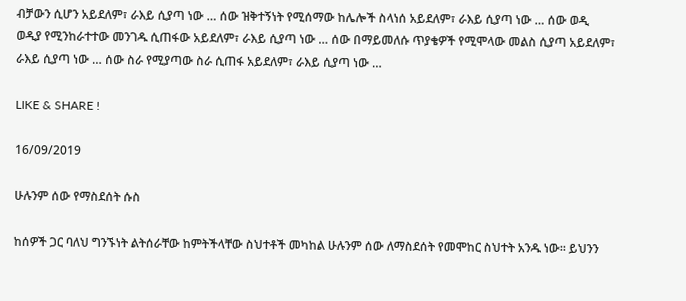ብቻውን ሲሆን አይደለም፣ ራእይ ሲያጣ ነው … ሰው ዝቅተኝነት የሚሰማው ከሌሎች ስላነሰ አይደለም፣ ራእይ ሲያጣ ነው … ሰው ወዲ ወዲያ የሚንከራተተው መንገዱ ሲጠፋው አይደለም፣ ራእይ ሲያጣ ነው … ሰው በማይመለሱ ጥያቄዎች የሚሞላው መልስ ሲያጣ አይደለም፣ ራእይ ሲያጣ ነው … ሰው ስራ የሚያጣው ስራ ሲጠፋ አይደለም፣ ራእይ ሲያጣ ነው …

LIKE & SHARE !

16/09/2019

ሁሉንም ሰው የማስደሰት ሱስ

ከሰዎች ጋር ባለህ ግንኙነት ልትሰራቸው ከምትችላቸው ስህተቶች መካከል ሁሉንም ሰው ለማስደሰት የመሞከር ስህተት አንዱ ነው፡፡ ይህንን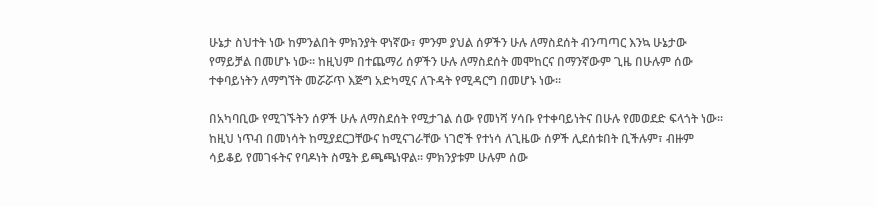ሁኔታ ስህተት ነው ከምንልበት ምክንያት ዋነኛው፣ ምንም ያህል ሰዎችን ሁሉ ለማስደሰት ብንጣጣር እንኳ ሁኔታው የማይቻል በመሆኑ ነው፡፡ ከዚህም በተጨማሪ ሰዎችን ሁሉ ለማስደሰት መሞከርና በማንኛውም ጊዜ በሁሉም ሰው ተቀባይነትን ለማግኘት መሯሯጥ እጅግ አድካሚና ለጉዳት የሚዳርግ በመሆኑ ነው፡፡

በአካባቢው የሚገኙትን ሰዎች ሁሉ ለማስደሰት የሚታገል ሰው የመነሻ ሃሳቡ የተቀባይነትና በሁሉ የመወደድ ፍላጎት ነው፡፡ ከዚህ ነጥብ በመነሳት ከሚያደርጋቸውና ከሚናገራቸው ነገሮች የተነሳ ለጊዜው ሰዎች ሊደሰቱበት ቢችሉም፣ ብዙም ሳይቆይ የመገፋትና የባዶነት ስሜት ይጫጫነዋል፡፡ ምክንያቱም ሁሉም ሰው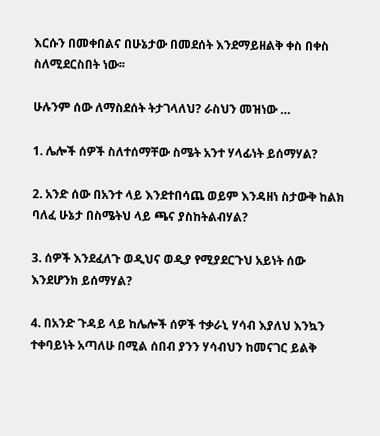እርሱን በመቀበልና በሁኔታው በመደሰት እንደማይዘልቅ ቀስ በቀስ ስለሚደርስበት ነው፡፡

ሁሉንም ሰው ለማስደሰት ትታገላለህ? ራስህን መዝነው …

1. ሌሎች ሰዎች ስለተሰማቸው ስሜት አንተ ሃላፊነት ይሰማሃል?

2. አንድ ሰው በአንተ ላይ እንደተበሳጨ ወይም እንዳዘነ ስታውቅ ከልክ ባለፈ ሁኔታ በስሜትህ ላይ ጫና ያስከትልብሃል?

3. ሰዎች እንደፈለጉ ወዲህና ወዲያ የሚያደርጉህ አይነት ሰው እንደሆንክ ይሰማሃል?

4. በአንድ ጉዳይ ላይ ከሌሎች ሰዎች ተቃራኒ ሃሳብ እያለህ እንኳን ተቀባይነት አጣለሁ በሚል ሰበብ ያንን ሃሳብህን ከመናገር ይልቅ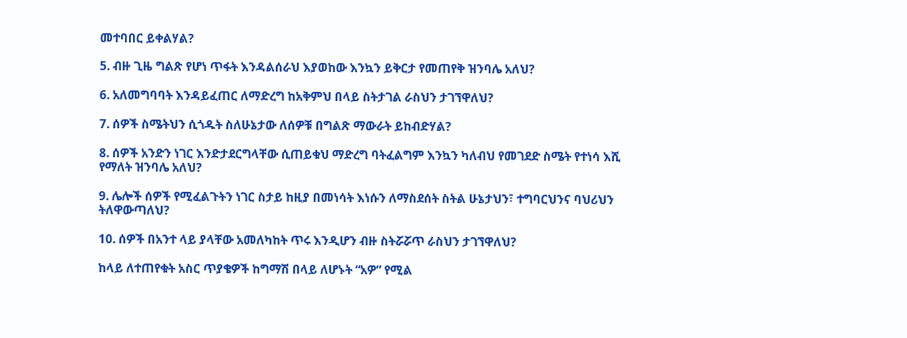መተባበር ይቀልሃል?

5. ብዙ ጊዜ ግልጽ የሆነ ጥፋት እንዳልሰራህ እያወከው እንኳን ይቅርታ የመጠየቅ ዝንባሌ አለህ?

6. አለመግባባት እንዳይፈጠር ለማድረግ ከአቅምህ በላይ ስትታገል ራስህን ታገኘዋለህ?

7. ሰዎች ስሜትህን ሲጎዱት ስለሁኔታው ለሰዎቹ በግልጽ ማውራት ይከብድሃል?

8. ሰዎች አንድን ነገር እንድታደርግላቸው ሲጠይቁህ ማድረግ ባትፈልግም እንኳን ካለብህ የመገደድ ስሜት የተነሳ እሺ የማለት ዝንባሌ አለህ?

9. ሌሎች ሰዎች የሚፈልጉትን ነገር ስታይ ከዚያ በመነሳት እነሱን ለማስደሰት ስትል ሁኔታህን፣ ተግባርህንና ባህሪህን ትለዋውጣለህ?

10. ሰዎች በአንተ ላይ ያላቸው አመለካከት ጥሩ እንዲሆን ብዙ ስትሯሯጥ ራስህን ታገኘዋለህ?

ከላይ ለተጠየቁት አስር ጥያቄዎች ከግማሽ በላይ ለሆኑት “አዎ” የሚል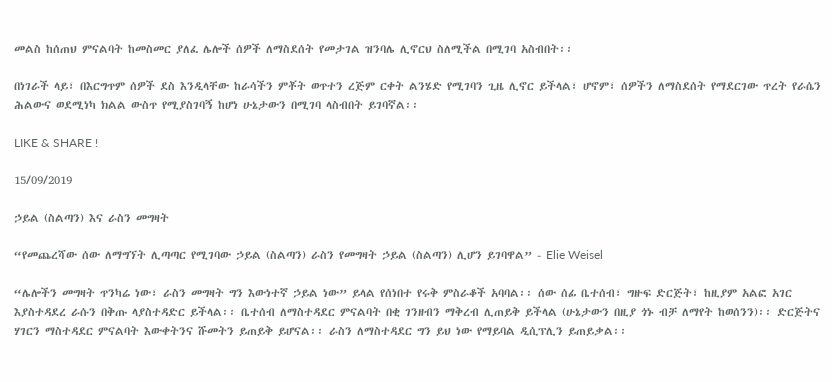መልስ ከሰጠህ ምናልባት ከመስመር ያለፈ ሌሎች ሰዎች ለማስደሰት የመታገል ዝንባሌ ሊኖርህ ስለሚችል በሚገባ አስብበት፡፡

በነገራች ላይ፣ በእርግጥም ሰዎች ደስ እንዲላቸው ከራሳችን ምቾት ወጥተን ረጅም ርቀት ልንሄድ የሚገባን ጊዜ ሊኖር ይችላል፣ ሆኖም፣ ሰዎችን ለማስደሰት የማደርገው ጥረት የራሴን ሕልውና ወደሚነካ ክልል ውስጥ የሚያስገባኝ ከሆነ ሁኔታውን በሚገባ ላስብበት ይገባኛል፡፡

LIKE & SHARE !

15/09/2019

ኃይል (ስልጣን) እና ራስን መግዛት

“የመጨረሻው ሰው ለማግኘት ሊጣጣር የሚገባው ኃይል (ስልጣን) ራስን የመግዛት ኃይል (ስልጣን) ሊሆን ይገባዋል” - Elie Weisel

“ሌሎችን መግዛት ጥንካሬ ነው፣ ራስን መግዛት ግን እውነተኛ ኃይል ነው” ይላል የሰነበተ የሩቅ ምስራቆች አባባል፡፡ ሰው ሰፊ ቤተሰብ፣ ግዙፍ ድርጅት፣ ከዚያም አልፎ አገር እያስተዳደረ ራሱን በቅጡ ላያስተዳድር ይችላል፡፡ ቤተሰብ ለማስተዳደር ምናልባት በቂ ገንዘብን ማቅረብ ሊጠይቅ ይችላል (ሁኔታውን በዚያ ጎኑ ብቻ ለማየት ከወሰንን)፡፡ ድርጅትና ሃገርን ማስተዳደር ምናልባት እውቀትንና ሹመትን ይጠይቅ ይሆናል፡፡ ራስን ለማስተዳደር ግን ይህ ነው የማይባል ዲሲፕሊን ይጠይቃል፡፡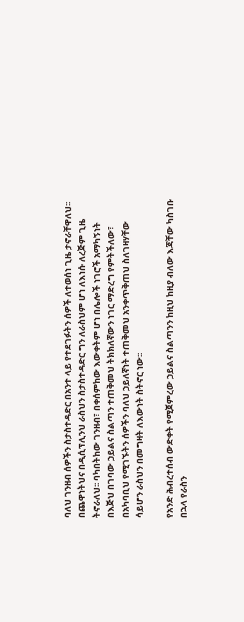ባለህ ገንዘብ ሰዎችን ስታስተዳድር በአንተ ላይ የተደገፉትን ሰዎች ለተወሰነ ጊዜ ታኖራቸዋለህ፡፡ በጨዋነትህና በዲሲፕሊንህ ራስህን ስታስተዳድር ግን ለራስህም ሆነ ለእነሱ ለረጅም ጊዜ ትኖራለህ፡፡ ባካበትከው ገንዘብ፣ በቀሰምከው እውቀትም ሆነ በሌሎች ነገሮች አማካኝነት በእጅህ በገባው ኃይልና ስልጣን ተጠቅመህ ትክክለኛውን ነገር ማድረግ የምትችለው፣ በአካባቢህ የሚገኙትን ሰዎችን ባለህ ኃይለኛነት ተጠቅመህ አንቀጥቅጠህ ስለገዛሃቸው ሳይሆን ራስህን በመግዛት ለእውነት ስትኖር ነው፡፡

የአንድ ሕብረተሰብ ውድቀት የሚጀምረው ኃይልና ስልጣንን ከዚህ ከዚያ ብለው እጃቸው ካስገቡ በኋላ የራስን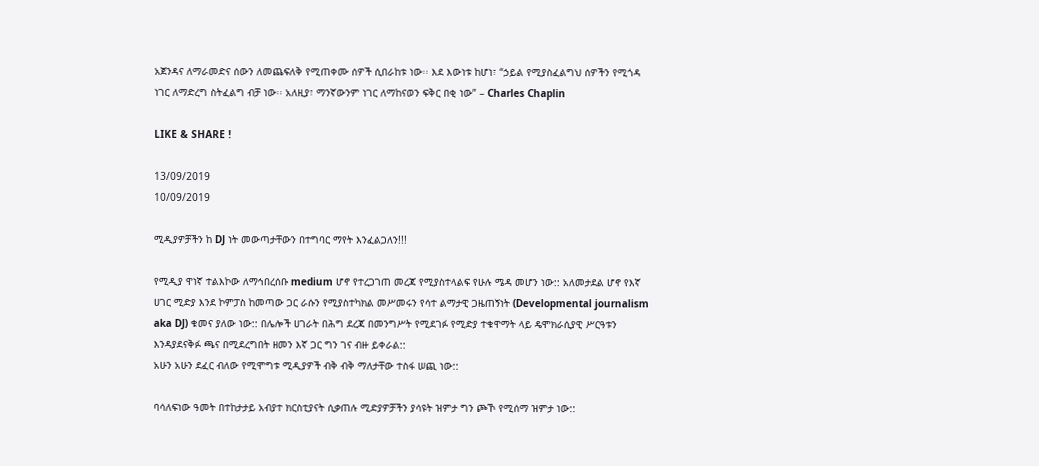አጀንዳና ለማራመድና ሰውን ለመጨፍለቅ የሚጠቀሙ ሰዎች ሲበራከቱ ነው፡፡ እደ እውነቱ ከሆነ፣ “ኃይል የሚያስፈልግህ ሰዎችን የሚጎዳ ነገር ለማድረግ ስትፈልግ ብቻ ነው፡፡ አለዚያ፣ ማንኛውንም ነገር ለማከናወን ፍቅር በቂ ነው” – Charles Chaplin

LIKE & SHARE !

13/09/2019
10/09/2019

ሚዲያዎቻችን ከ DJ ነት መውጣታቸውን በተግባር ማየት እንፈልጋለን!!!

የሚዲያ ዋነኛ ተልእኮው ለማኅበረሰቡ medium ሆኖ የተረጋገጠ መረጃ የሚያስተላልፍ የሁሉ ሜዳ መሆን ነው:: አለመታደል ሆኖ የእኛ ሀገር ሚድያ እንደ ኮምፓስ ከመጣው ጋር ራሱን የሚያስተካክል መሥመሩን የሳተ ልማታዊ ጋዜጠኝነት (Developmental journalism aka DJ) ቁመና ያለው ነው:: በሌሎች ሀገራት በሕግ ደረጃ በመንግሥት የሚደገፉ የሚድያ ተቁዋማት ላይ ዴሞክራሲያዊ ሥርዓቱን እንዳያደናቅፉ ጫና በሚደረግበት ዘመን እኛ ጋር ግን ገና ብዙ ይቀራል::
አሁን አሁን ደፈር ብለው የሚሞግቱ ሚዲያዎች ብቅ ብቅ ማለታቸው ተስፋ ሠጪ ነው::

ባሳለፍነው ዓመት በተከታታይ አብያተ ክርስቲያናት ሲቃጠሉ ሚድያዎቻችን ያሳዩት ዝምታ ግን ጮኾ የሚሰማ ዝምታ ነው::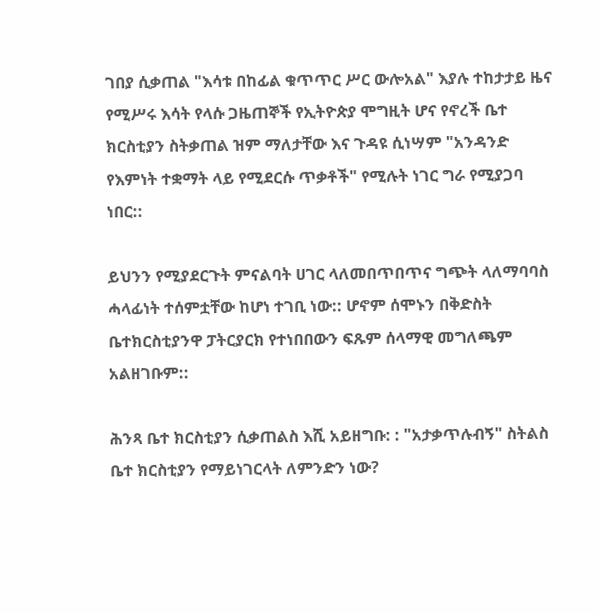ገበያ ሲቃጠል "እሳቱ በከፊል ቁጥጥር ሥር ውሎአል" እያሉ ተከታታይ ዜና የሚሥሩ እሳት የላሱ ጋዜጠኞች የኢትዮጵያ ሞግዚት ሆና የኖረች ቤተ ክርስቲያን ስትቃጠል ዝም ማለታቸው እና ጉዳዩ ሲነሣም "አንዳንድ የእምነት ተቋማት ላይ የሚደርሱ ጥቃቶች" የሚሉት ነገር ግራ የሚያጋባ ነበር::

ይህንን የሚያደርጉት ምናልባት ሀገር ላለመበጥበጥና ግጭት ላለማባባስ ሓላፊነት ተሰምቷቸው ከሆነ ተገቢ ነው:: ሆኖም ሰሞኑን በቅድስት ቤተክርስቲያንዋ ፓትርያርክ የተነበበውን ፍጹም ሰላማዊ መግለጫም አልዘገቡም::

ሕንጻ ቤተ ክርስቲያን ሲቃጠልስ እሺ አይዘግቡ: : "አታቃጥሉብኝ" ስትልስ ቤተ ክርስቲያን የማይነገርላት ለምንድን ነው?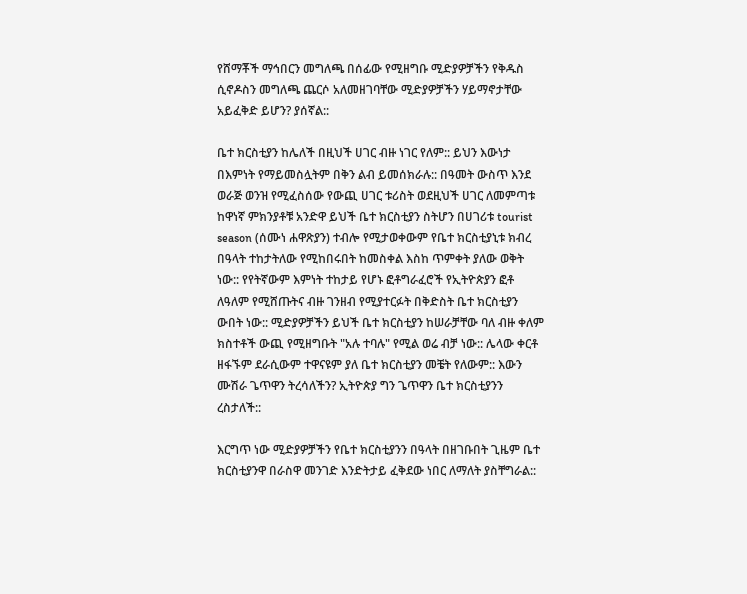የሸማቾች ማኅበርን መግለጫ በሰፊው የሚዘግቡ ሚድያዎቻችን የቅዱስ ሲኖዶስን መግለጫ ጨርሶ አለመዘገባቸው ሚድያዎቻችን ሃይማኖታቸው አይፈቅድ ይሆን? ያሰኛል::

ቤተ ክርስቲያን ከሌለች በዚህች ሀገር ብዙ ነገር የለም:: ይህን እውነታ በእምነት የማይመስሏትም በቅን ልብ ይመሰክራሉ:: በዓመት ውስጥ እንደ ወራጅ ወንዝ የሚፈስሰው የውጪ ሀገር ቱሪስት ወደዚህች ሀገር ለመምጣቱ ከዋነኛ ምክንያቶቹ አንድዋ ይህች ቤተ ክርስቲያን ስትሆን በሀገሪቱ tourist season (ሰሙነ ሐዋጽያን) ተብሎ የሚታወቀውም የቤተ ክርስቲያኒቱ ክብረ በዓላት ተከታትለው የሚከበሩበት ከመስቀል እስከ ጥምቀት ያለው ወቅት ነው:: የየትኛውም እምነት ተከታይ የሆኑ ፎቶግራፈሮች የኢትዮጵያን ፎቶ ለዓለም የሚሸጡትና ብዙ ገንዘብ የሚያተርፉት በቅድስት ቤተ ክርስቲያን ውበት ነው:: ሚድያዎቻችን ይህች ቤተ ክርስቲያን ከሠራቻቸው ባለ ብዙ ቀለም ክስተቶች ውጪ የሚዘግቡት "አሉ ተባሉ" የሚል ወሬ ብቻ ነው:: ሌላው ቀርቶ ዘፋኙም ደራሲውም ተዋናዩም ያለ ቤተ ክርስቲያን መቼት የለውም:: እውን ሙሽራ ጌጥዋን ትረሳለችን? ኢትዮጵያ ግን ጌጥዋን ቤተ ክርስቲያንን ረስታለች::

እርግጥ ነው ሚድያዎቻችን የቤተ ክርስቲያንን በዓላት በዘገቡበት ጊዜም ቤተ ክርስቲያንዋ በራስዋ መንገድ እንድትታይ ፈቅደው ነበር ለማለት ያስቸግራል::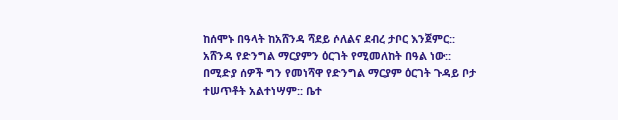ከሰሞኑ በዓላት ከአሸንዳ ሻደይ ሶለልና ደብረ ታቦር እንጀምር:: አሸንዳ የድንግል ማርያምን ዕርገት የሚመለከት በዓል ነው:: በሚድያ ሰዎች ግን የመነሻዋ የድንግል ማርያም ዕርገት ጉዳይ ቦታ ተሠጥቶት አልተነሣም:: ቤተ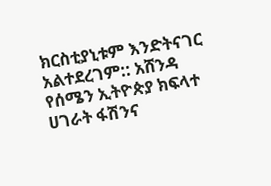ክርስቲያኒቱም እንድትናገር አልተደረገም:: አሸንዳ የሰሜን ኢትዮጵያ ክፍላተ ሀገራት ፋሽንና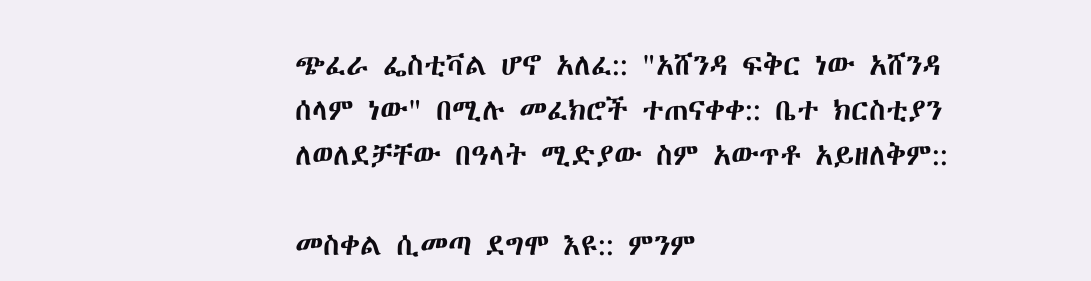ጭፈራ ፌስቲቫል ሆኖ አለፈ:: "አሸንዳ ፍቅር ነው አሸንዳ ሰላም ነው" በሚሉ መፈክሮች ተጠናቀቀ:: ቤተ ክርስቲያን ለወለደቻቸው በዓላት ሚድያው ስም አውጥቶ አይዘለቅም::

መስቀል ሲመጣ ደግሞ እዩ:: ምንም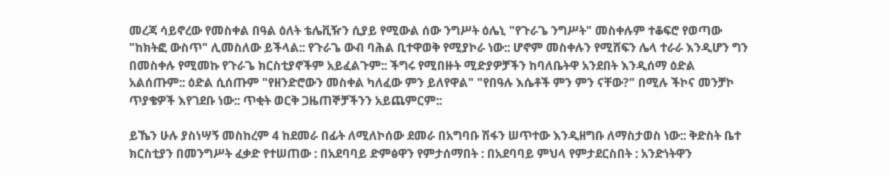መረጃ ሳይኖረው የመስቀል በዓል ዕለት ቴሌቪዥን ሲያይ የሚውል ሰው ንግሥት ዕሌኒ "የጉራጌ ንግሥት" መስቀሉም ተቆፍሮ የወጣው "ከክትፎ ውስጥ" ሊመስለው ይችላል:: የጉራጌ ውብ ባሕል ቢተዋወቅ የሚያኮራ ነው:: ሆኖም መስቀሉን የሚሸፍን ሌላ ተራራ እንዲሆን ግን በመስቀሉ የሚመኩ የጉራጌ ክርስቲያኖችም አይፈልጉም:: ችግሩ የሚበዙት ሚድያዎቻችን ከባለቤትዋ አንደበት እንዲሰማ ዕድል አልሰጡም:: ዕድል ሲሰጡም "የዘንድሮውን መስቀል ካለፈው ምን ይለየዋል" "የበዓሉ እሴቶች ምን ምን ናቸው?" በሚሉ ችኮና መንቻኮ ጥያቄዎች እየገደቡ ነው:: ጥቂት ወርቅ ጋዜጠኞቻችንን አይጨምርም::

ይኼን ሁሉ ያስነሣኝ መስከረም 4 ከደመራ በፊት ለሚለኮሰው ደመራ በአግባቡ ሽፋን ሠጥተው እንዲዘግቡ ለማስታወስ ነው:: ቅድስት ቤተ ክርስቲያን በመንግሥት ፈቃድ የተሠጠው : በአደባባይ ድምፅዋን የምታሰማበት : በአደባባይ ምህላ የምታደርስበት : አንድነትዋን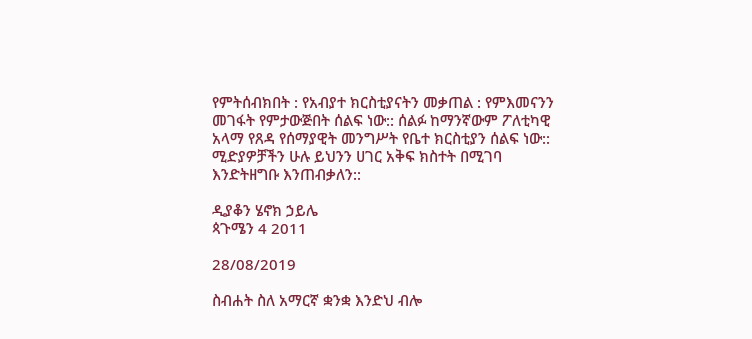የምትሰብክበት : የአብያተ ክርስቲያናትን መቃጠል : የምእመናንን መገፋት የምታውጅበት ሰልፍ ነው:: ሰልፉ ከማንኛውም ፖለቲካዊ አላማ የጸዳ የሰማያዊት መንግሥት የቤተ ክርስቲያን ሰልፍ ነው::
ሚድያዎቻችን ሁሉ ይህንን ሀገር አቅፍ ክስተት በሚገባ እንድትዘግቡ እንጠብቃለን::

ዲያቆን ሄኖክ ኃይሌ
ጳጉሜን 4 2011

28/08/2019

ስብሐት ስለ አማርኛ ቋንቋ እንድህ ብሎ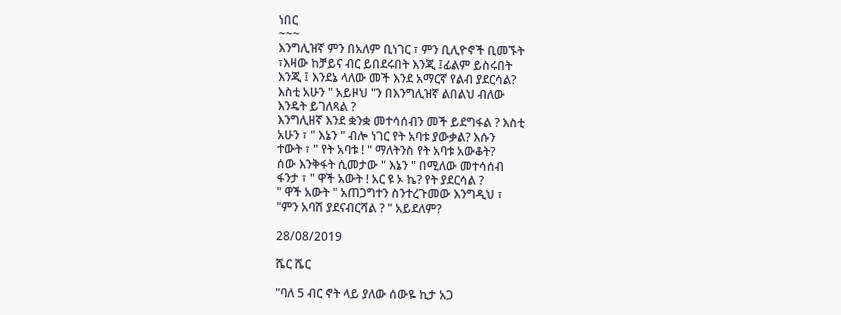ነበር
~~~
እንግሊዝኛ ምን በአለም ቢነገር ፣ ምን ቢሊዮኖች ቢመኙት
፣እዛው ከቻይና ብር ይበደሩበት እንጂ ፤ፊልም ይስሩበት
እንጂ ፤ እንደኔ ላለው መች እንደ አማርኛ የልብ ያደርሳል?
እስቲ አሁን " አይዞህ "ን በእንግሊዝኛ ልበልህ ብለው
እንዴት ይገለጻል ?
እንግሊዘኛ እንደ ቋንቋ መተሳሰብን መች ይደግፋል ? እስቲ
አሁን ፣ " እኔን " ብሎ ነገር የት አባቱ ያውቃል? እሱን
ተውት ፣ " የት አባቱ ! " ማለትንስ የት አባቱ አውቆት?
ሰው እንቅፋት ሲመታው " እኔን " በሚለው መተሳሰብ
ፋንታ ፣ " ዋች አውት ! አር ዩ ኦ ኬ? የት ያደርሳል ?
" ዋች አውት " አጠጋግተን ስንተረጉመው እንግዲህ ፣
"ምን አባሽ ያደናብርሻል ? " አይደለም?

28/08/2019

ሼር ሼር

"ባለ 5 ብር ኖት ላይ ያለው ሰውዬ ኪታ አጋ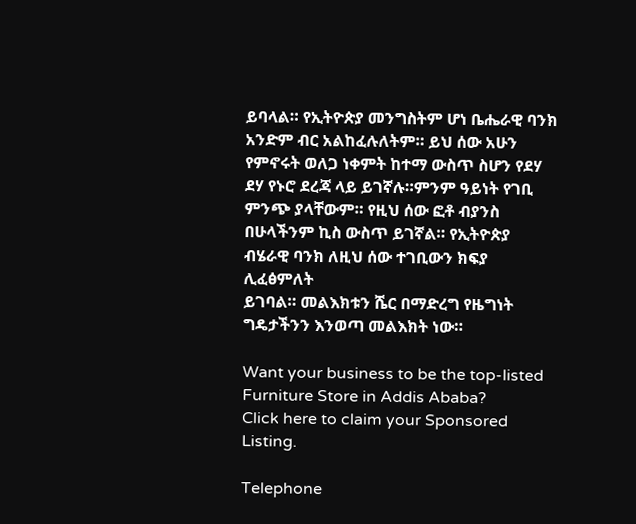ይባላል። የኢትዮጵያ መንግስትም ሆነ ቤሔራዊ ባንክ
አንድም ብር አልከፈሉለትም። ይህ ሰው አሁን
የምኖሩት ወለጋ ነቀምት ከተማ ውስጥ ስሆን የደሃ
ደሃ የኑሮ ደረጃ ላይ ይገኛሉ።ምንም ዓይነት የገቢ
ምንጭ ያላቸውም። የዚህ ሰው ፎቶ ብያንስ
በሁላችንም ኪስ ውስጥ ይገኛል። የኢትዮጵያ
ብሄራዊ ባንክ ለዚህ ሰው ተገቢውን ክፍያ ሊፈፅምለት
ይገባል። መልእክቱን ሼር በማድረግ የዜግነት
ግዴታችንን እንወጣ መልእክት ነው።

Want your business to be the top-listed Furniture Store in Addis Ababa?
Click here to claim your Sponsored Listing.

Telephone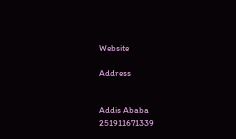Website

Address


Addis Ababa
251911671339